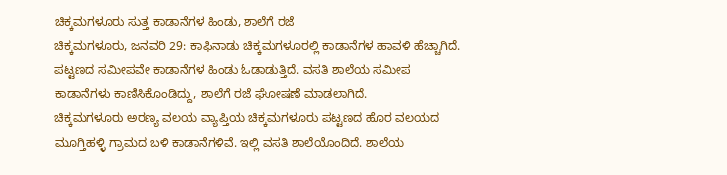ಚಿಕ್ಕಮಗಳೂರು ಸುತ್ತ ಕಾಡಾನೆಗಳ ಹಿಂಡು, ಶಾಲೆಗೆ ರಜೆ
ಚಿಕ್ಕಮಗಳೂರು, ಜನವರಿ 29: ಕಾಫಿನಾಡು ಚಿಕ್ಕಮಗಳೂರಲ್ಲಿ ಕಾಡಾನೆಗಳ ಹಾವಳಿ ಹೆಚ್ಚಾಗಿದೆ. ಪಟ್ಟಣದ ಸಮೀಪವೇ ಕಾಡಾನೆಗಳ ಹಿಂಡು ಓಡಾಡುತ್ತಿದೆ. ವಸತಿ ಶಾಲೆಯ ಸಮೀಪ ಕಾಡಾನೆಗಳು ಕಾಣಿಸಿಕೊಂಡಿದ್ದು, ಶಾಲೆಗೆ ರಜೆ ಘೋಷಣೆ ಮಾಡಲಾಗಿದೆ.
ಚಿಕ್ಕಮಗಳೂರು ಅರಣ್ಯ ವಲಯ ವ್ಯಾಪ್ತಿಯ ಚಿಕ್ಕಮಗಳೂರು ಪಟ್ಟಣದ ಹೊರ ವಲಯದ ಮೂಗ್ತಿಹಳ್ಳಿ ಗ್ರಾಮದ ಬಳಿ ಕಾಡಾನೆಗಳಿವೆ. ಇಲ್ಲಿ ವಸತಿ ಶಾಲೆಯೊಂದಿದೆ. ಶಾಲೆಯ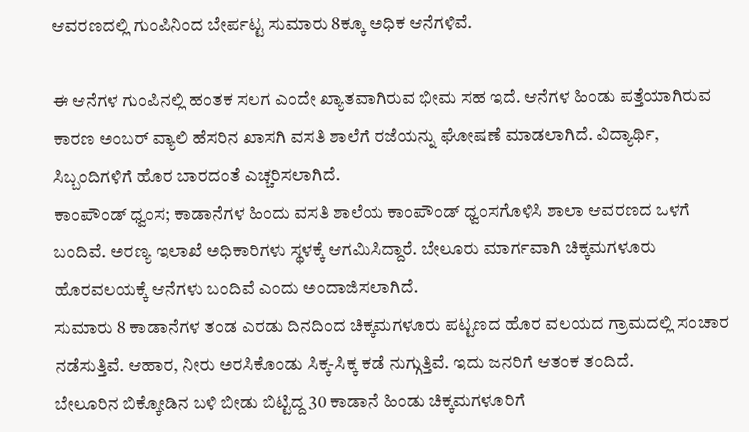ಆವರಣದಲ್ಲಿ ಗುಂಪಿನಿಂದ ಬೇರ್ಪಟ್ಟ ಸುಮಾರು 8ಕ್ಕೂ ಅಧಿಕ ಆನೆಗಳಿವೆ.

ಈ ಆನೆಗಳ ಗುಂಪಿನಲ್ಲಿ ಹಂತಕ ಸಲಗ ಎಂದೇ ಖ್ಯಾತವಾಗಿರುವ ಭೀಮ ಸಹ ಇದೆ. ಆನೆಗಳ ಹಿಂಡು ಪತ್ತೆಯಾಗಿರುವ ಕಾರಣ ಅಂಬರ್ ವ್ಯಾಲಿ ಹೆಸರಿನ ಖಾಸಗಿ ವಸತಿ ಶಾಲೆಗೆ ರಜೆಯನ್ನು ಘೋಷಣೆ ಮಾಡಲಾಗಿದೆ. ವಿದ್ಯಾರ್ಥಿ, ಸಿಬ್ಬಂದಿಗಳಿಗೆ ಹೊರ ಬಾರದಂತೆ ಎಚ್ಚರಿಸಲಾಗಿದೆ.
ಕಾಂಪೌಂಡ್ ಧ್ವಂಸ; ಕಾಡಾನೆಗಳ ಹಿಂದು ವಸತಿ ಶಾಲೆಯ ಕಾಂಪೌಂಡ್ ಧ್ವಂಸಗೊಳಿಸಿ ಶಾಲಾ ಆವರಣದ ಒಳಗೆ ಬಂದಿವೆ. ಅರಣ್ಯ ಇಲಾಖೆ ಅಧಿಕಾರಿಗಳು ಸ್ಥಳಕ್ಕೆ ಆಗಮಿಸಿದ್ದಾರೆ. ಬೇಲೂರು ಮಾರ್ಗವಾಗಿ ಚಿಕ್ಕಮಗಳೂರು ಹೊರವಲಯಕ್ಕೆ ಆನೆಗಳು ಬಂದಿವೆ ಎಂದು ಅಂದಾಜಿಸಲಾಗಿದೆ.
ಸುಮಾರು 8 ಕಾಡಾನೆಗಳ ತಂಡ ಎರಡು ದಿನದಿಂದ ಚಿಕ್ಕಮಗಳೂರು ಪಟ್ಟಣದ ಹೊರ ವಲಯದ ಗ್ರಾಮದಲ್ಲಿ ಸಂಚಾರ ನಡೆಸುತ್ತಿವೆ. ಆಹಾರ, ನೀರು ಅರಸಿಕೊಂಡು ಸಿಕ್ಕ-ಸಿಕ್ಕ ಕಡೆ ನುಗ್ಗುತ್ತಿವೆ. ಇದು ಜನರಿಗೆ ಆತಂಕ ತಂದಿದೆ.
ಬೇಲೂರಿನ ಬಿಕ್ಕೋಡಿನ ಬಳಿ ಬೀಡು ಬಿಟ್ಟಿದ್ದ 30 ಕಾಡಾನೆ ಹಿಂಡು ಚಿಕ್ಕಮಗಳೂರಿಗೆ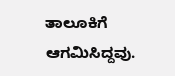ತಾಲೂಕಿಗೆ ಆಗಮಿಸಿದ್ದವು.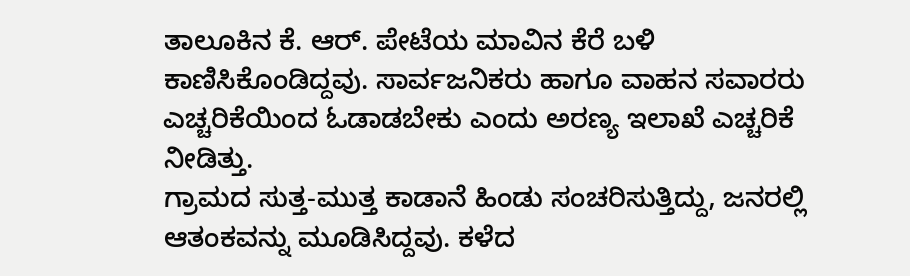ತಾಲೂಕಿನ ಕೆ. ಆರ್. ಪೇಟೆಯ ಮಾವಿನ ಕೆರೆ ಬಳಿ ಕಾಣಿಸಿಕೊಂಡಿದ್ದವು. ಸಾರ್ವಜನಿಕರು ಹಾಗೂ ವಾಹನ ಸವಾರರು ಎಚ್ಚರಿಕೆಯಿಂದ ಓಡಾಡಬೇಕು ಎಂದು ಅರಣ್ಯ ಇಲಾಖೆ ಎಚ್ಚರಿಕೆ ನೀಡಿತ್ತು.
ಗ್ರಾಮದ ಸುತ್ತ-ಮುತ್ತ ಕಾಡಾನೆ ಹಿಂಡು ಸಂಚರಿಸುತ್ತಿದ್ದು, ಜನರಲ್ಲಿ ಆತಂಕವನ್ನು ಮೂಡಿಸಿದ್ದವು. ಕಳೆದ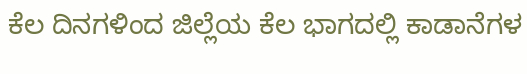ಕೆಲ ದಿನಗಳಿಂದ ಜಿಲ್ಲೆಯ ಕೆಲ ಭಾಗದಲ್ಲಿ ಕಾಡಾನೆಗಳ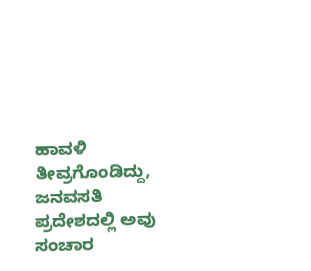ಹಾವಳಿ ತೀವ್ರಗೊಂಡಿದ್ದು, ಜನವಸತಿ ಪ್ರದೇಶದಲ್ಲಿ ಅವು ಸಂಚಾರ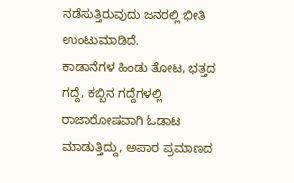ನಡೆಸುತ್ತಿರುವುದು ಜನರಲ್ಲಿ ಭೀತಿ ಉಂಟುಮಾಡಿದೆ.
ಕಾಡಾನೆಗಳ ಹಿಂಡು ತೋಟ, ಭತ್ತದ ಗದ್ದೆ, ಕಬ್ಬಿನ ಗದ್ದೆಗಳಲ್ಲಿ ರಾಜಾರೋಷವಾಗಿ ಓಡಾಟ ಮಾಡುತ್ತಿದ್ದು, ಅಪಾರ ಪ್ರಮಾಣದ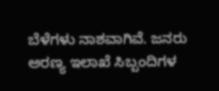ಬೆಳೆಗಳು ನಾಶವಾಗಿವೆ. ಜನರು ಅರಣ್ಯ ಇಲಾಖೆ ಸಿಬ್ಬಂದಿಗಳ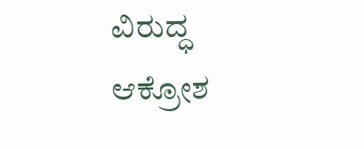ವಿರುದ್ಧ ಆಕ್ರೋಶ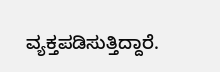ವ್ಯಕ್ತಪಡಿಸುತ್ತಿದ್ದಾರೆ.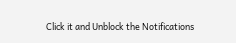Click it and Unblock the Notifications